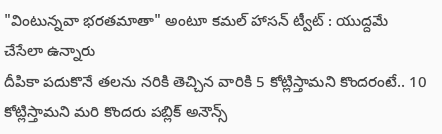"వింటున్నవా భరతమాతా" అంటూ కమల్ హాసన్ ట్వీట్ : యుద్దమే చేసేలా ఉన్నారు
దీపికా పదుకొనే తలను నరికి తెచ్చిన వారికి 5 కోట్లిస్తామని కొందరంటే.. 10 కోట్లిస్తామని మరి కొందరు పబ్లిక్ అనౌన్స్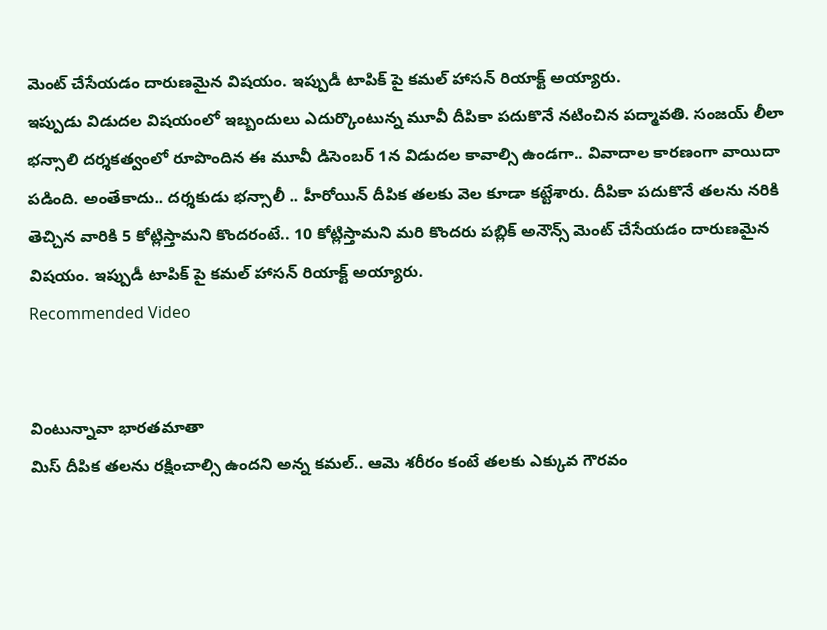మెంట్ చేసేయడం దారుణమైన విషయం. ఇప్పుడీ టాపిక్ పై కమల్ హాసన్ రియాక్ట్ అయ్యారు.
ఇప్పుడు విడుదల విషయంలో ఇబ్బందులు ఎదుర్కొంటున్న మూవీ దీపికా పదుకొనే నటించిన పద్మావతి. సంజయ్ లీలా భన్సాలి దర్శకత్వంలో రూపొందిన ఈ మూవీ డిసెంబర్ 1న విడుదల కావాల్సి ఉండగా.. వివాదాల కారణంగా వాయిదా పడింది. అంతేకాదు.. దర్శకుడు భన్సాలీ .. హీరోయిన్ దీపిక తలకు వెల కూడా కట్టేశారు. దీపికా పదుకొనే తలను నరికి తెచ్చిన వారికి 5 కోట్లిస్తామని కొందరంటే.. 10 కోట్లిస్తామని మరి కొందరు పబ్లిక్ అనౌన్స్ మెంట్ చేసేయడం దారుణమైన విషయం. ఇప్పుడీ టాపిక్ పై కమల్ హాసన్ రియాక్ట్ అయ్యారు.
Recommended Video


వింటున్నావా భారతమాతా
మిస్ దీపిక తలను రక్షించాల్సి ఉందని అన్న కమల్.. ఆమె శరీరం కంటే తలకు ఎక్కువ గౌరవం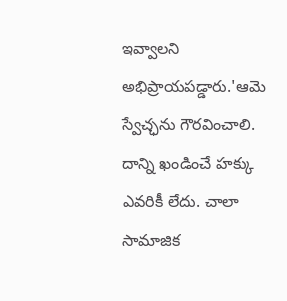ఇవ్వాలని అభిప్రాయపడ్డారు.'ఆమె స్వేచ్ఛను గౌరవించాలి. దాన్ని ఖండించే హక్కు ఎవరికీ లేదు. చాలా సామాజిక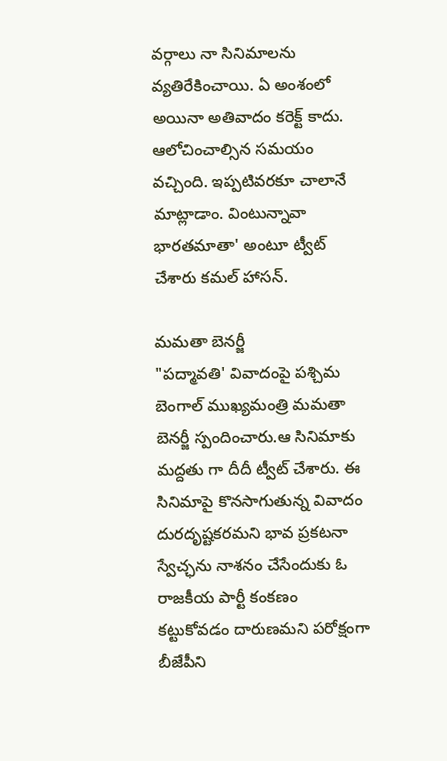వర్గాలు నా సినిమాలను వ్యతిరేకించాయి. ఏ అంశంలో అయినా అతివాదం కరెక్ట్ కాదు. ఆలోచించాల్సిన సమయం వచ్చింది. ఇప్పటివరకూ చాలానే మాట్లాడాం. వింటున్నావా భారతమాతా' అంటూ ట్వీట్ చేశారు కమల్ హాసన్.

మమతా బెనర్జీ
"పద్మావతి' వివాదంపై పశ్చిమ బెంగాల్ ముఖ్యమంత్రి మమతా బెనర్జీ స్పందించారు.ఆ సినిమాకు మద్దతు గా దీదీ ట్వీట్ చేశారు. ఈ సినిమాపై కొనసాగుతున్న వివాదం దురదృష్టకరమని భావ ప్రకటనా స్వేచ్ఛను నాశనం చేసేందుకు ఓ రాజకీయ పార్టీ కంకణం కట్టుకోవడం దారుణమని పరోక్షంగా బీజేపీని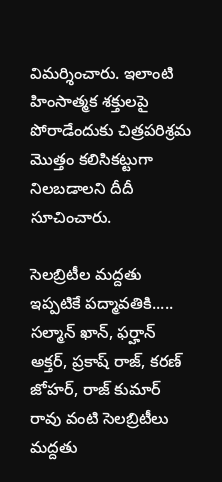విమర్శించారు. ఇలాంటి హింసాత్మక శక్తులపై పోరాడేందుకు చిత్రపరిశ్రమ మొత్తం కలిసికట్టుగా నిలబడాలని దీదీ సూచించారు.

సెలబ్రిటీల మద్దతు
ఇప్పటికే పద్మావతికి..... సల్మాన్ ఖాన్, ఫర్హాన్ అక్తర్, ప్రకాష్ రాజ్, కరణ్ జోహర్, రాజ్ కుమార్ రావు వంటి సెలబ్రిటీలు మద్దతు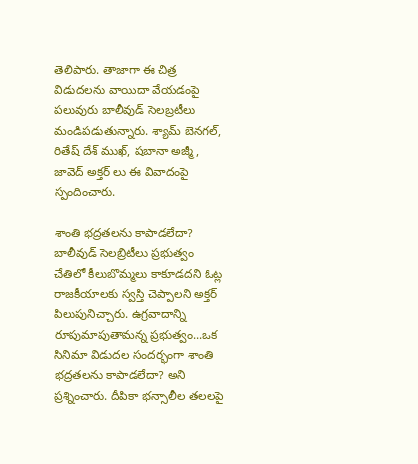తెలిపారు. తాజాగా ఈ చిత్ర విడుదలను వాయిదా వేయడంపై పలువురు బాలీవుడ్ సెలబ్రటీలు మండిపడుతున్నారు. శ్యామ్ బెనగల్, రితేష్ దేశ్ ముఖ్, షబానా అజ్మీ, జావెద్ అక్తర్ లు ఈ వివాదంపై స్పందించారు.

శాంతి భద్రతలను కాపాడలేదా?
బాలీవుడ్ సెలబ్రిటీలు ప్రభుత్వం చేతిలో కీలుబొమ్మలు కాకూడదని ఓట్ల రాజకీయాలకు స్వస్తి చెప్పాలని అక్తర్ పిలుపునిచ్చారు. ఉగ్రవాదాన్ని రూపుమాపుతామన్న ప్రభుత్వం...ఒక సినిమా విడుదల సందర్భంగా శాంతి భద్రతలను కాపాడలేదా? అని ప్రశ్నించారు. దీపికా భన్సాలీల తలలపై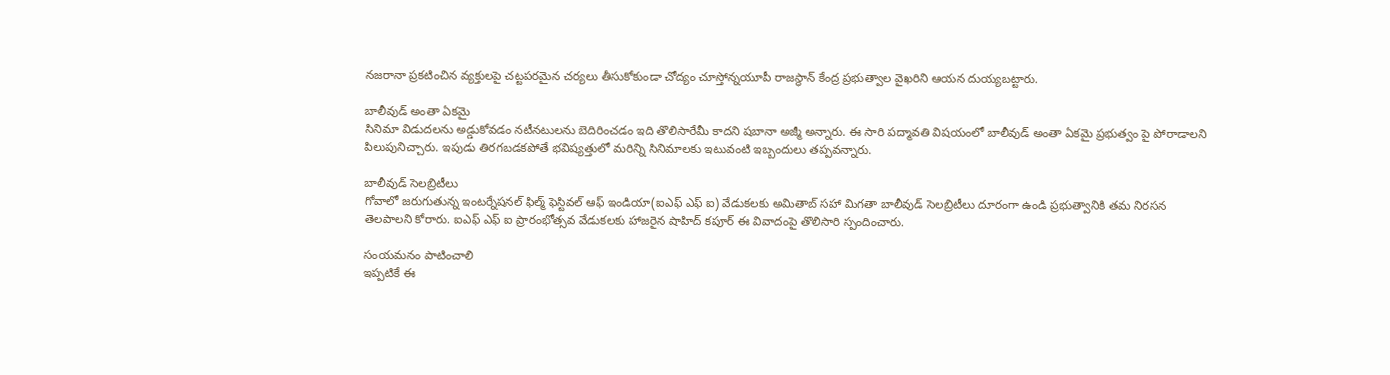నజరానా ప్రకటించిన వ్యక్తులపై చట్టపరమైన చర్యలు తీసుకోకుండా చోద్యం చూస్తోన్నయూపీ రాజస్థాన్ కేంద్ర ప్రభుత్వాల వైఖరిని ఆయన దుయ్యబట్టారు.

బాలీవుడ్ అంతా ఏకమై
సినిమా విడుదలను అడ్డుకోవడం నటీనటులను బెదిరించడం ఇది తొలిసారేమీ కాదని షబానా అజ్మీ అన్నారు. ఈ సారి పద్మావతి విషయంలో బాలీవుడ్ అంతా ఏకమై ప్రభుత్వం పై పోరాడాలని పిలుపునిచ్చారు. ఇపుడు తిరగబడకపోతే భవిష్యత్తులో మరిన్ని సినిమాలకు ఇటువంటి ఇబ్బందులు తప్పవన్నారు.

బాలీవుడ్ సెలబ్రిటీలు
గోవాలో జరుగుతున్న ఇంటర్నేషనల్ ఫిల్మ్ ఫెస్టివల్ ఆఫ్ ఇండియా(ఐఎఫ్ ఎఫ్ ఐ) వేడుకలకు అమితాబ్ సహా మిగతా బాలీవుడ్ సెలబ్రిటీలు దూరంగా ఉండి ప్రభుత్వానికి తమ నిరసన తెలపాలని కోరారు. ఐఎఫ్ ఎఫ్ ఐ ప్రారంభోత్సవ వేడుకలకు హాజరైన షాహిద్ కపూర్ ఈ వివాదంపై తొలిసారి స్పందించారు.

సంయమనం పాటించాలి
ఇప్పటికే ఈ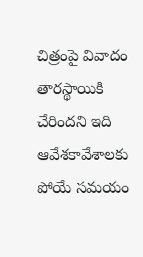చిత్రంపై వివాదం తారస్థాయికి చేరిందని ఇది ఆవేశకావేశాలకు పోయే సమయం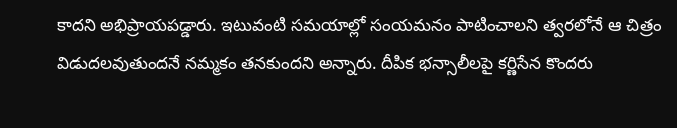కాదని అభిప్రాయపడ్డారు. ఇటువంటి సమయాల్లో సంయమనం పాటించాలని త్వరలోనే ఆ చిత్రం విడుదలవుతుందనే నమ్మకం తనకుందని అన్నారు. దీపిక భన్సాలీలపై కర్ణిసేన కొందరు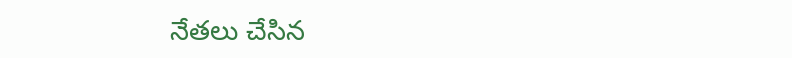నేతలు చేసిన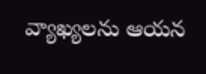వ్యాఖ్యలను ఆయన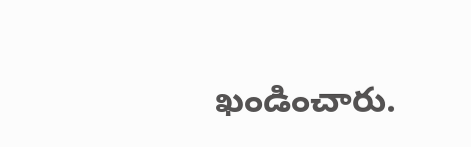ఖండించారు.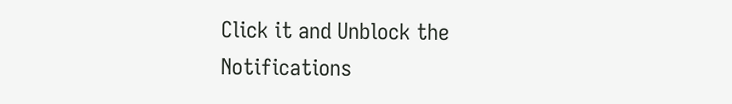Click it and Unblock the Notifications